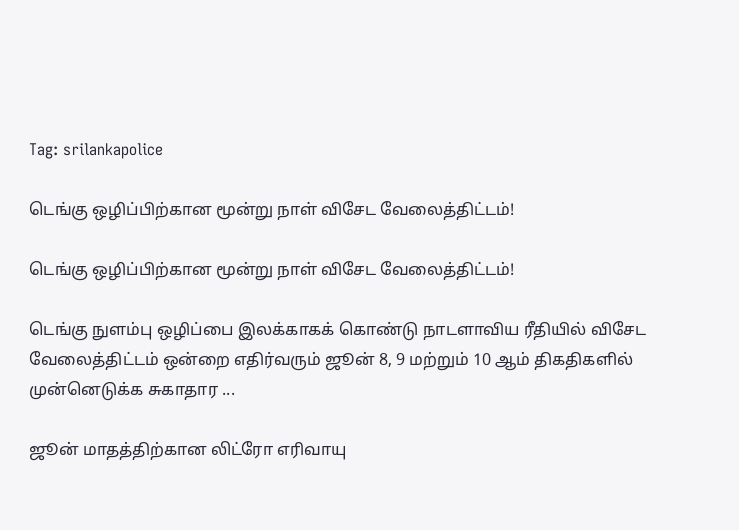Tag: srilankapolice

டெங்கு ஒழிப்பிற்கான மூன்று நாள் விசேட வேலைத்திட்டம்!

டெங்கு ஒழிப்பிற்கான மூன்று நாள் விசேட வேலைத்திட்டம்!

டெங்கு நுளம்பு ஒழிப்பை இலக்காகக் கொண்டு நாடளாவிய ரீதியில் விசேட வேலைத்திட்டம் ஒன்றை எதிர்வரும் ஜூன் 8, 9 மற்றும் 10 ஆம் திகதிகளில் முன்னெடுக்க சுகாதார ...

ஜூன் மாதத்திற்கான லிட்ரோ எரிவாயு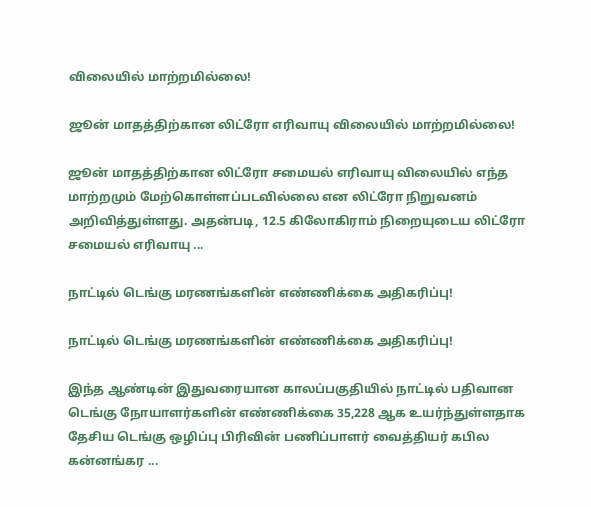விலையில் மாற்றமில்லை!

ஜூன் மாதத்திற்கான லிட்ரோ எரிவாயு விலையில் மாற்றமில்லை!

ஜூன் மாதத்திற்கான லிட்ரோ சமையல் எரிவாயு விலையில் எந்த மாற்றமும் மேற்கொள்ளப்படவில்லை என லிட்ரோ நிறுவனம் அறிவித்துள்ளது. அதன்படி, 12.5 கிலோகிராம் நிறையுடைய லிட்ரோ சமையல் எரிவாயு ...

நாட்டில் டெங்கு மரணங்களின் எண்ணிக்கை அதிகரிப்பு!

நாட்டில் டெங்கு மரணங்களின் எண்ணிக்கை அதிகரிப்பு!

இந்த ஆண்டின் இதுவரையான காலப்பகுதியில் நாட்டில் பதிவான டெங்கு நோயாளர்களின் எண்ணிக்கை 35,228 ஆக உயர்ந்துள்ளதாக தேசிய டெங்கு ஒழிப்பு பிரிவின் பணிப்பாளர் வைத்தியர் கபில கன்னங்கர ...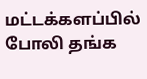மட்டக்களப்பில் போலி தங்க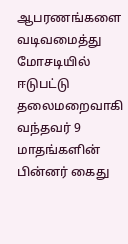ஆபரணங்களை வடிவமைத்து மோசடியில் ஈடுபட்டு தலைமறைவாகி வந்தவர் 9 மாதங்களின் பின்னர் கைது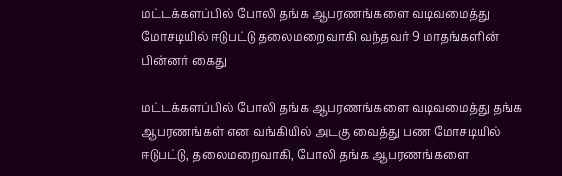மட்டக்களப்பில் போலி தங்க ஆபரணங்களை வடிவமைத்து மோசடியில் ஈடுபட்டு தலைமறைவாகி வந்தவர் 9 மாதங்களின் பின்னர் கைது

மட்டக்களப்பில் போலி தங்க ஆபரணங்களை வடிவமைத்து தங்க ஆபரணங்கள் என வங்கியில் அடகு வைத்து பண மோசடியில் ஈடுபட்டு, தலைமறைவாகி, போலி தங்க ஆபரணங்களை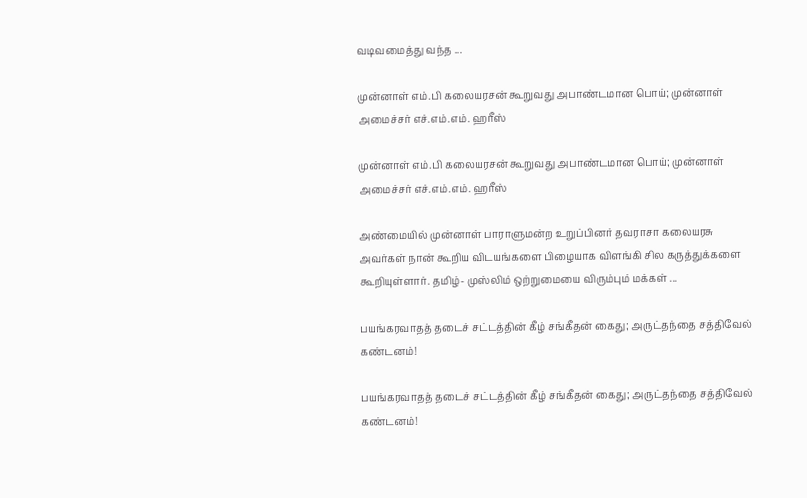வடிவமைத்து வந்த ...

முன்னாள் எம்.பி கலையரசன் கூறுவது அபாண்டமான பொய்; முன்னாள் அமைச்சர் எச்.எம்.எம். ஹரீஸ்

முன்னாள் எம்.பி கலையரசன் கூறுவது அபாண்டமான பொய்; முன்னாள் அமைச்சர் எச்.எம்.எம். ஹரீஸ்

அண்மையில் முன்னாள் பாராளுமன்ற உறுப்பினர் தவராசா கலையரசு அவர்கள் நான் கூறிய விடயங்களை பிழையாக விளங்கி சில கருத்துக்களை கூறியுள்ளார். தமிழ்- முஸ்லிம் ஒற்றுமையை விரும்பும் மக்கள் ...

பயங்கரவாதத் தடைச் சட்டத்தின் கீழ் சங்கீதன் கைது; அருட்தந்தை சத்திவேல் கண்டனம்!

பயங்கரவாதத் தடைச் சட்டத்தின் கீழ் சங்கீதன் கைது; அருட்தந்தை சத்திவேல் கண்டனம்!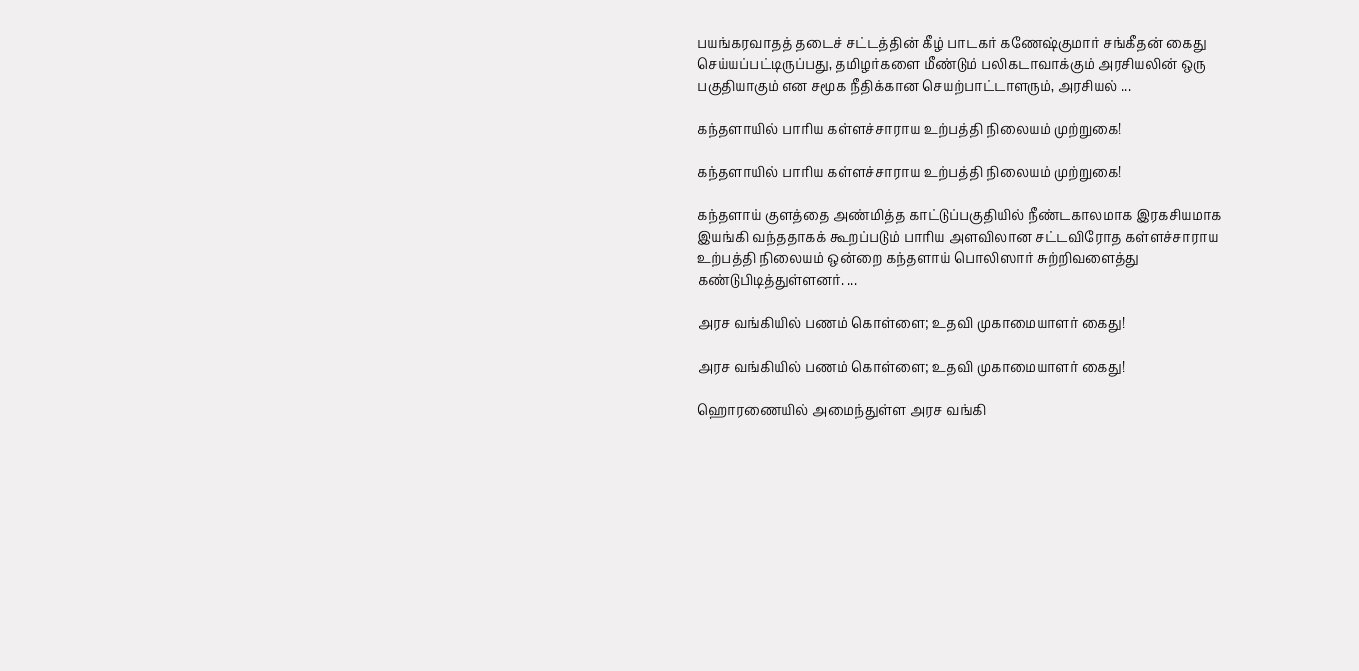பயங்கரவாதத் தடைச் சட்டத்தின் கீழ் பாடகர் கணேஷ்குமார் சங்கீதன் கைது செய்யப்பட்டிருப்பது, தமிழர்களை மீண்டும் பலிகடாவாக்கும் அரசியலின் ஒரு பகுதியாகும் என சமூக நீதிக்கான செயற்பாட்டாளரும், அரசியல் ...

கந்தளாயில் பாரிய கள்ளச்சாராய உற்பத்தி நிலையம் முற்றுகை!

கந்தளாயில் பாரிய கள்ளச்சாராய உற்பத்தி நிலையம் முற்றுகை!

கந்தளாய் குளத்தை அண்மித்த காட்டுப்பகுதியில் நீண்டகாலமாக இரகசியமாக இயங்கி வந்ததாகக் கூறப்படும் பாரிய அளவிலான சட்டவிரோத கள்ளச்சாராய உற்பத்தி நிலையம் ஒன்றை கந்தளாய் பொலிஸார் சுற்றிவளைத்து கண்டுபிடித்துள்ளனர். ...

அரச வங்கியில் பணம் கொள்ளை; உதவி முகாமையாளர் கைது!

அரச வங்கியில் பணம் கொள்ளை; உதவி முகாமையாளர் கைது!

ஹொரணையில் அமைந்துள்ள அரச வங்கி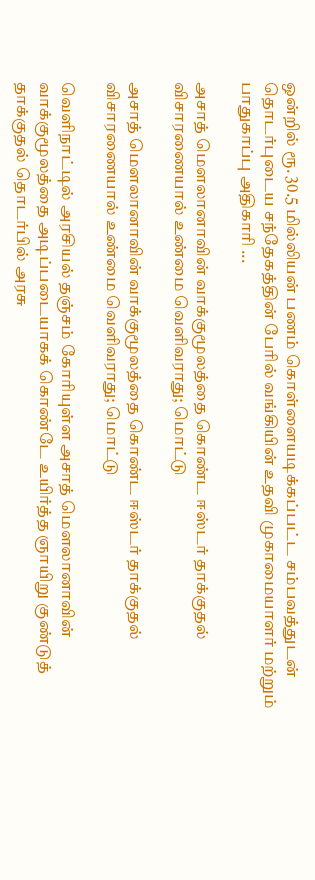ஒன்றில் ரூ. 30.5 மில்லியன் பணம் கொள்ளையடிக்கப்பட்ட சம்பவத்துடன் தொடர்புடைய சந்தேகத்தின் பேரில் வங்கியின் உதவி முகாமையாளர் மற்றும் பாதுகாப்பு அதிகாரி ...

அசாத் மௌலானாவின் வாக்குமூலத்தை கொண்ட ஈஸ்டர் தாக்குதல் விசாரணையால் உண்மை வெளிவராது; மொட்டு

அசாத் மௌலானாவின் வாக்குமூலத்தை கொண்ட ஈஸ்டர் தாக்குதல் விசாரணையால் உண்மை வெளிவராது; மொட்டு

வெளிநாட்டில் அரசியல் தஞ்சம் கோரியுள்ள அசாத் மௌலானாவின் வாக்குமூலத்தை அடிப்படையாகக் கொண்டே உயிர்த்த ஞாயிறு குண்டுத் தாக்குதல் தொடர்பில் அரசு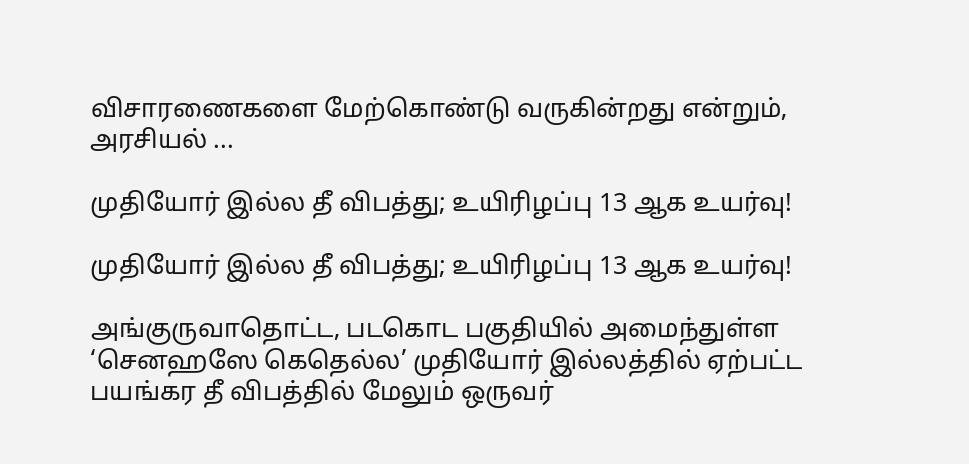விசாரணைகளை மேற்கொண்டு வருகின்றது என்றும், அரசியல் ...

முதியோர் இல்ல தீ விபத்து; உயிரிழப்பு 13 ஆக உயர்வு!

முதியோர் இல்ல தீ விபத்து; உயிரிழப்பு 13 ஆக உயர்வு!

அங்குருவாதொட்ட, படகொட பகுதியில் அமைந்துள்ள ‘செனஹஸே கெதெல்ல’ முதியோர் இல்லத்தில் ஏற்பட்ட பயங்கர தீ விபத்தில் மேலும் ஒருவர்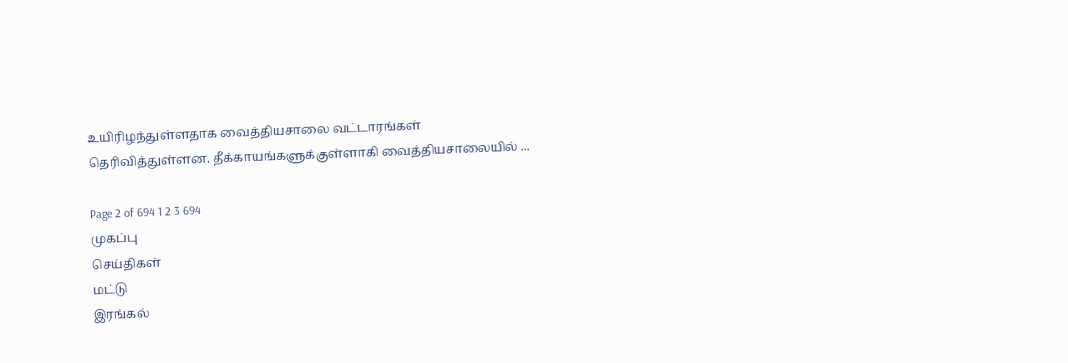உயிரிழந்துள்ளதாக வைத்தியசாலை வட்டாரங்கள் தெரிவித்துள்ளன. தீக்காயங்களுக்குள்ளாகி வைத்தியசாலையில் ...

Page 2 of 694 1 2 3 694
முகப்பு
செய்திகள்
மட்டு
இரங்கல்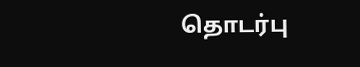தொடர்பு